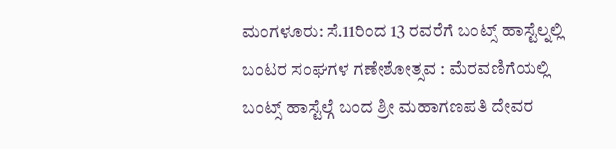ಮಂಗಳೂರು: ಸೆ.11ರಿಂದ 13 ರವರೆಗೆ ಬಂಟ್ಸ್ ಹಾಸ್ಟೆಲ್ನಲ್ಲಿ ಬಂಟರ ಸಂಘಗಳ ಗಣೇಶೋತ್ಸವ : ಮೆರವಣಿಗೆಯಲ್ಲಿ ಬಂಟ್ಸ್ ಹಾಸ್ಟೆಲ್ಗೆ ಬಂದ ಶ್ರೀ ಮಹಾಗಣಪತಿ ದೇವರ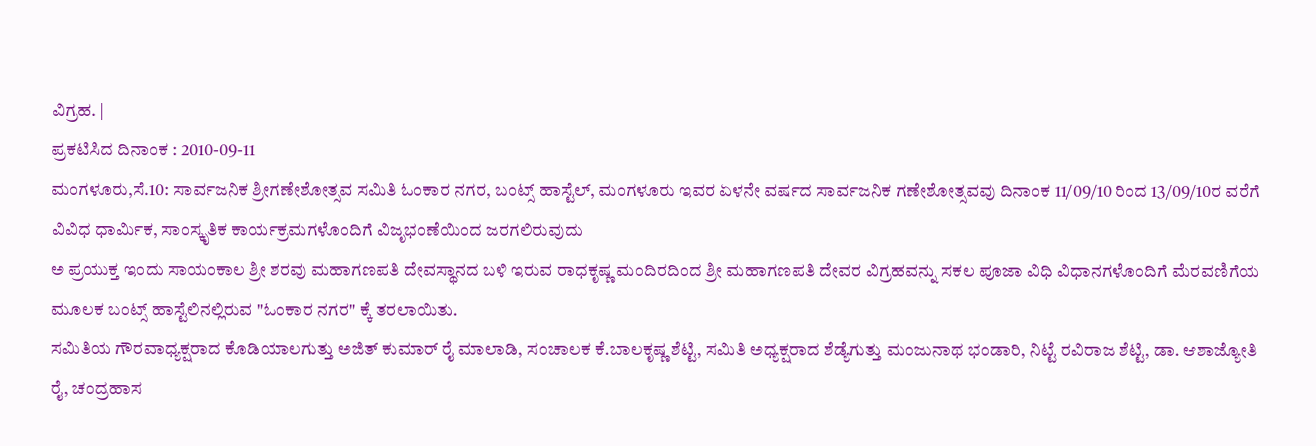ವಿಗ್ರಹ. |
ಪ್ರಕಟಿಸಿದ ದಿನಾಂಕ : 2010-09-11
ಮಂಗಳೂರು,ಸೆ.10: ಸಾರ್ವಜನಿಕ ಶ್ರೀಗಣೇಶೋತ್ಸವ ಸಮಿತಿ ಓಂಕಾರ ನಗರ, ಬಂಟ್ಸ್ ಹಾಸ್ಟೆಲ್, ಮಂಗಳೂರು ಇವರ ಏಳನೇ ವರ್ಷದ ಸಾರ್ವಜನಿಕ ಗಣೇಶೋತ್ಸವವು ದಿನಾಂಕ 11/09/10 ರಿಂದ 13/09/10ರ ವರೆಗೆ ವಿವಿಧ ಧಾರ್ಮಿಕ, ಸಾಂಸ್ಕೃತಿಕ ಕಾರ್ಯಕ್ರಮಗಳೊಂದಿಗೆ ವಿಜೃಭಂಣೆಯಿಂದ ಜರಗಲಿರುವುದು
ಅ ಪ್ರಯುಕ್ತ ಇಂದು ಸಾಯಂಕಾಲ ಶ್ರೀ ಶರವು ಮಹಾಗಣಪತಿ ದೇವಸ್ಥಾನದ ಬಳಿ ಇರುವ ರಾಧಕೃಷ್ಣ ಮಂದಿರದಿಂದ ಶ್ರೀ ಮಹಾಗಣಪತಿ ದೇವರ ವಿಗ್ರಹವನ್ನು ಸಕಲ ಪೂಜಾ ವಿಧಿ ವಿಧಾನಗಳೊಂದಿಗೆ ಮೆರವಣಿಗೆಯ ಮೂಲಕ ಬಂಟ್ಸ್ ಹಾಸ್ಟೆಲಿನಲ್ಲಿರುವ "ಓಂಕಾರ ನಗರ" ಕ್ಕೆ ತರಲಾಯಿತು.
ಸಮಿತಿಯ ಗೌರವಾಧ್ಯಕ್ಷರಾದ ಕೊಡಿಯಾಲಗುತ್ತು ಅಜಿತ್ ಕುಮಾರ್ ರೈ ಮಾಲಾಡಿ, ಸಂಚಾಲಕ ಕೆ.ಬಾಲಕೃಷ್ಣ ಶೆಟ್ಟಿ, ಸಮಿತಿ ಅಧ್ಯಕ್ಷರಾದ ಶೆಡ್ಯೆಗುತ್ತು ಮಂಜುನಾಥ ಭಂಡಾರಿ, ನಿಟ್ಟೆ ರವಿರಾಜ ಶೆಟ್ಟಿ, ಡಾ. ಆಶಾಜ್ಯೋತಿ ರೈ, ಚಂದ್ರಹಾಸ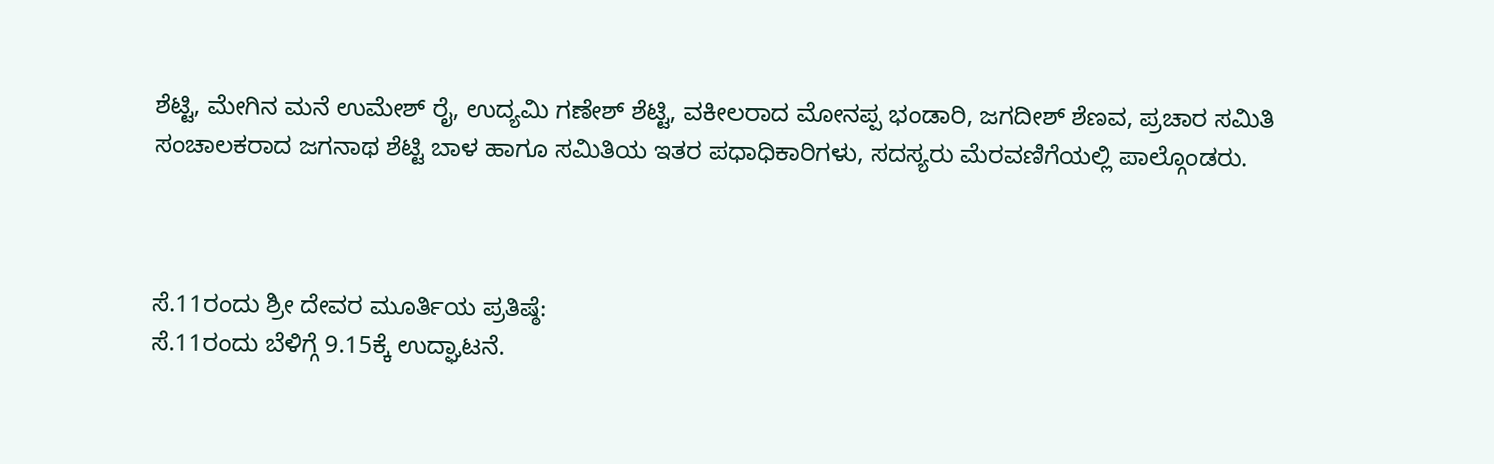ಶೆಟ್ಟಿ, ಮೇಗಿನ ಮನೆ ಉಮೇಶ್ ರೈ, ಉದ್ಯಮಿ ಗಣೇಶ್ ಶೆಟ್ಟಿ, ವಕೀಲರಾದ ಮೋನಪ್ಪ ಭಂಡಾರಿ, ಜಗದೀಶ್ ಶೆಣವ, ಪ್ರಚಾರ ಸಮಿತಿ ಸಂಚಾಲಕರಾದ ಜಗನಾಥ ಶೆಟ್ಟಿ ಬಾಳ ಹಾಗೂ ಸಮಿತಿಯ ಇತರ ಪಧಾಧಿಕಾರಿಗಳು, ಸದಸ್ಯರು ಮೆರವಣಿಗೆಯಲ್ಲಿ ಪಾಲ್ಗೊಂಡರು.



ಸೆ.11ರಂದು ಶ್ರೀ ದೇವರ ಮೂರ್ತಿಯ ಪ್ರತಿಷ್ಠೆ:
ಸೆ.11ರಂದು ಬೆಳಿಗ್ಗೆ 9.15ಕ್ಕೆ ಉದ್ಘಾಟನೆ.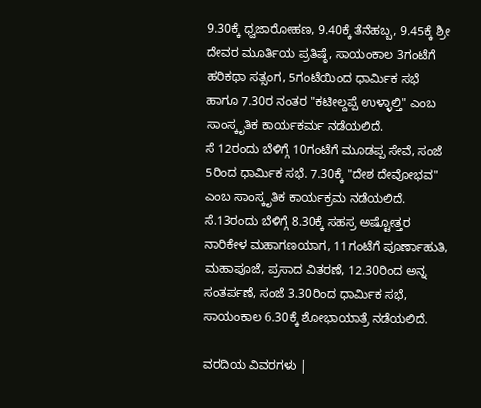9.30ಕ್ಕೆ ಧ್ವಜಾರೋಹಣ, 9.40ಕ್ಕೆ ತೆನೆಹಬ್ಬ, 9.45ಕ್ಕೆ ಶ್ರೀ ದೇವರ ಮೂರ್ತಿಯ ಪ್ರತಿಷ್ಠೆ, ಸಾಯಂಕಾಲ 3ಗಂಟೆಗೆ ಹರಿಕಥಾ ಸತ್ಸಂಗ, 5ಗಂಟೆಯಿಂದ ಧಾರ್ಮಿಕ ಸಭೆ ಹಾಗೂ 7.30ರ ನಂತರ "ಕಟೀಲ್ದಪ್ಪೆ ಉಳ್ಳಾಲ್ತಿ" ಎಂಬ ಸಾಂಸ್ಕೃತಿಕ ಕಾರ್ಯಕರ್ಮ ನಡೆಯಲಿದೆ.
ಸೆ 12ರಂದು ಬೆಳಿಗ್ಗೆ 10ಗಂಟೆಗೆ ಮೂಡಪ್ಪ ಸೇವೆ, ಸಂಜೆ 5ರಿಂದ ಧಾರ್ಮಿಕ ಸಭೆ. 7.30ಕ್ಕೆ "ದೇಶ ದೇವೋಭವ" ಎಂಬ ಸಾಂಸ್ಕೃತಿಕ ಕಾರ್ಯಕ್ರಮ ನಡೆಯಲಿದೆ.
ಸೆ.13ರಂದು ಬೆಳಿಗ್ಗೆ 8.30ಕ್ಕೆ ಸಹಸ್ರ ಅಷ್ಟೋತ್ತರ ನಾರಿಕೇಳ ಮಹಾಗಣಯಾಗ, 11ಗಂಟೆಗೆ ಪೂರ್ಣಾಹುತಿ, ಮಹಾಪೂಜೆ, ಪ್ರಸಾದ ವಿತರಣೆ, 12.30ರಿಂದ ಅನ್ನ ಸಂತರ್ಪಣೆ, ಸಂಜೆ 3.30ರಿಂದ ಧಾರ್ಮಿಕ ಸಭೆ, ಸಾಯಂಕಾಲ 6.30ಕ್ಕೆ ಶೋಭಾಯಾತ್ರೆ ನಡೆಯಲಿದೆ.

ವರದಿಯ ವಿವರಗಳು |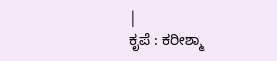|
ಕೃಪೆ : ಕರೀಶ್ಮಾ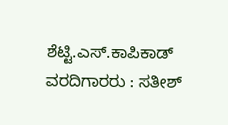ಶೆಟ್ಟಿ.ಎಸ್.ಕಾಪಿಕಾಡ್ ವರದಿಗಾರರು : ಸತೀಶ್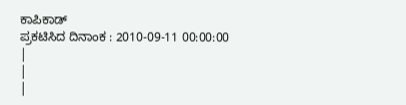ಕಾಪಿಕಾಡ್
ಪ್ರಕಟಿಸಿದ ದಿನಾಂಕ : 2010-09-11 00:00:00
|
|
|